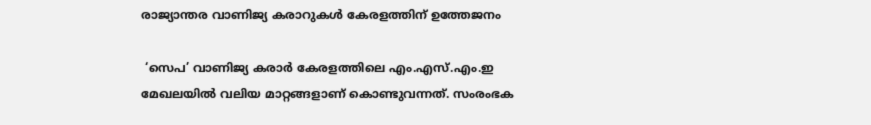രാജ്യാന്തര വാണിജ്യ കരാറുകള്‍ കേരളത്തിന് ഉത്തേജനം

 ‘സെപ’ വാണിജ്യ കരാര്‍ കേരളത്തിലെ എം.എസ്.എം.ഇ മേഖലയില്‍ വലിയ മാറ്റങ്ങളാണ് കൊണ്ടുവന്നത്. സംരംഭക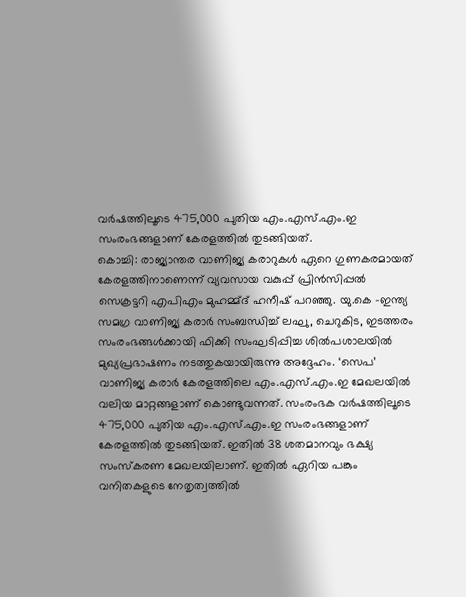വര്‍ഷത്തിലൂടെ 475,000 പുതിയ എം.എസ്.എം.ഇ സംരംഭങ്ങളാണ് കേരളത്തില്‍ തുടങ്ങിയത്.
കൊച്ചി: രാജ്യാന്തര വാണിജ്യ കരാറുകള്‍ ഏറെ ഗുണകരമായത് കേരളത്തിനാണെന്ന് വ്യവസായ വകുപ്പ് പ്രിന്‍സിപ്പല്‍ സെക്രട്ടറി എപിഎം മുഹമ്മ്ദ് ഹനീഷ് പറഞ്ഞു. യു.കെ -ഇന്ത്യ സമഗ്ര വാണിജ്യ കരാര്‍ സംബന്ധിച്ച് ലഘു, ചെറുകിട, ഇടത്തരം സംരംഭങ്ങള്‍ക്കായി ഫിക്കി സംഘടിപ്പിച്ച ശില്‍പശാലയില്‍ മുഖ്യപ്രഭാഷണം നടത്തുകയായിരുന്നു അദ്ദേഹം. ‘സെപ’ വാണിജ്യ കരാര്‍ കേരളത്തിലെ എം.എസ്.എം.ഇ മേഖലയില്‍ വലിയ മാറ്റങ്ങളാണ് കൊണ്ടുവന്നത്. സംരംഭക വര്‍ഷത്തിലൂടെ 475,000 പുതിയ എം.എസ്.എം.ഇ സംരംഭങ്ങളാണ് കേരളത്തില്‍ തുടങ്ങിയത്. ഇതില്‍ 38 ശതമാനവും ഭക്ഷ്യ സംസ്‌കരണ മേഖലയിലാണ്. ഇതില്‍ ഏറിയ പങ്കും വനിതകളുടെ നേതൃത്വത്തില്‍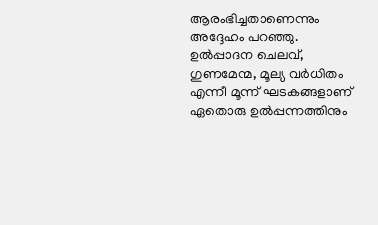ആരംഭിച്ചതാണെന്നും അദ്ദേഹം പറഞ്ഞു. ഉല്‍പ്പാദന ചെലവ്, ഗുണമേന്മ, മൂല്യ വര്‍ധിതം എന്നീ മൂന്ന് ഘടകങ്ങളാണ് ഏതൊരു ഉല്‍പ്പന്നത്തിനും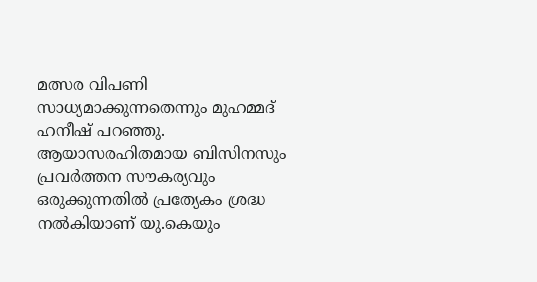മത്സര വിപണി സാധ്യമാക്കുന്നതെന്നും മുഹമ്മദ് ഹനീഷ് പറഞ്ഞു. ആയാസരഹിതമായ ബിസിനസും പ്രവര്‍ത്തന സൗകര്യവും ഒരുക്കുന്നതില്‍ പ്രത്യേകം ശ്രദ്ധ നല്‍കിയാണ് യു.കെയും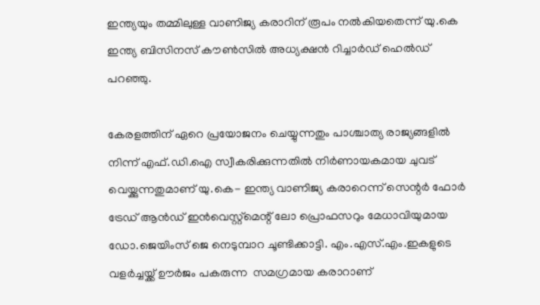ഇന്ത്യയും തമ്മിലുള്ള വാണിജ്യ കരാറിന് രൂപം നല്‍കിയതെന്ന് യു.കെ ഇന്ത്യ ബിസിനസ് കൗണ്‍സില്‍ അധ്യക്ഷന്‍ റിച്ചാര്‍ഡ് ഹെല്‍ഡ് പറഞ്ഞു.

കേരളത്തിന് ഏറെ പ്രയോജനം ചെയ്യുന്നതും പാശ്ചാത്യ രാജ്യങ്ങളില്‍ നിന്ന് എഫ്.ഡി.ഐ സ്വീകരിക്കുന്നതില്‍ നിര്‍ണായകമായ ചുവട്  വെയ്ക്കുന്നതുമാണ് യു.കെ- ഇന്ത്യ വാണിജ്യ കരാറെന്ന് സെന്റര്‍ ഫോര്‍ ട്രേഡ് ആന്‍ഡ് ഇന്‍വെസ്റ്റ്‌മെന്റ് ലോ പ്രൊഫസറും മേധാവിയുമായ ഡോ.ജെയിംസ് ജെ നെടുമ്പാറ ചൂണ്ടിക്കാട്ടി. എം.എസ്.എം.ഇകളുടെ വളര്‍ച്ചയ്ക്ക് ഊര്‍ജം പകരുന്ന  സമഗ്രമായ കരാറാണ്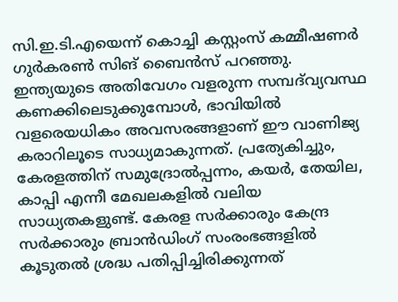സി.ഇ.ടി.എയെന്ന് കൊച്ചി കസ്റ്റംസ് കമ്മീഷണര്‍ ഗുര്‍കരണ്‍ സിങ് ബൈന്‍സ് പറഞ്ഞു. ഇന്ത്യയുടെ അതിവേഗം വളരുന്ന സമ്പദ്‌വ്യവസ്ഥ കണക്കിലെടുക്കുമ്പോള്‍, ഭാവിയില്‍ വളരെയധികം അവസരങ്ങളാണ് ഈ വാണിജ്യ കരാറിലൂടെ സാധ്യമാകുന്നത്. പ്രത്യേകിച്ചും, കേരളത്തിന് സമുദ്രോല്‍പ്പന്നം, കയര്‍, തേയില, കാപ്പി എന്നീ മേഖലകളില്‍ വലിയ സാധ്യതകളുണ്ട്. കേരള സര്‍ക്കാരും കേന്ദ്ര സര്‍ക്കാരും ബ്രാന്‍ഡിംഗ് സംരംഭങ്ങളില്‍ കൂടുതല്‍ ശ്രദ്ധ പതിപ്പിച്ചിരിക്കുന്നത്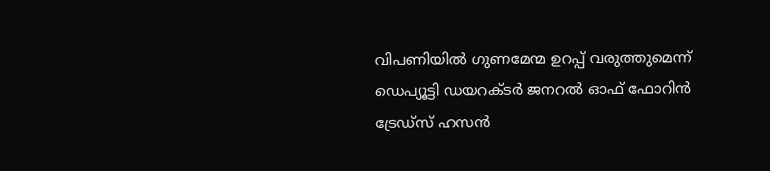വിപണിയില്‍ ഗുണമേന്മ ഉറപ്പ് വരുത്തുമെന്ന് ഡെപ്യൂട്ടി ഡയറക്ടര്‍ ജനറല്‍ ഓഫ് ഫോറിന്‍ ട്രേഡ്‌സ് ഹസന്‍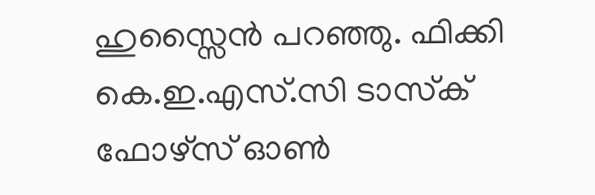ഹുസ്സൈന്‍ പറഞ്ഞു. ഫിക്കി കെ.ഇ.എസ്.സി ടാസ്‌ക് ഫോഴ്‌സ് ഓണ്‍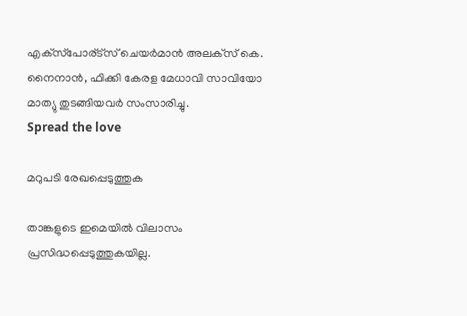എക്‌സ്‌പോര്ട്‌സ് ചെയര്‍മാന്‍ അലക്‌സ് കെ. നൈനാന്‍, ഫിക്കി കേരള മേധാവി സാവിയോ മാത്യു തുടങ്ങിയവര്‍ സംസാരിച്ചു.
Spread the love

മറുപടി രേഖപ്പെടുത്തുക

താങ്കളുടെ ഇമെയില്‍ വിലാസം പ്രസിദ്ധപ്പെടുത്തുകയില്ല.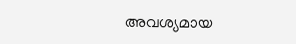അവശ്യമായ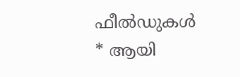ഫീല്‍ഡുകള്‍ * ആയി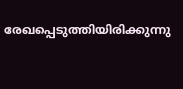രേഖപ്പെടുത്തിയിരിക്കുന്നു